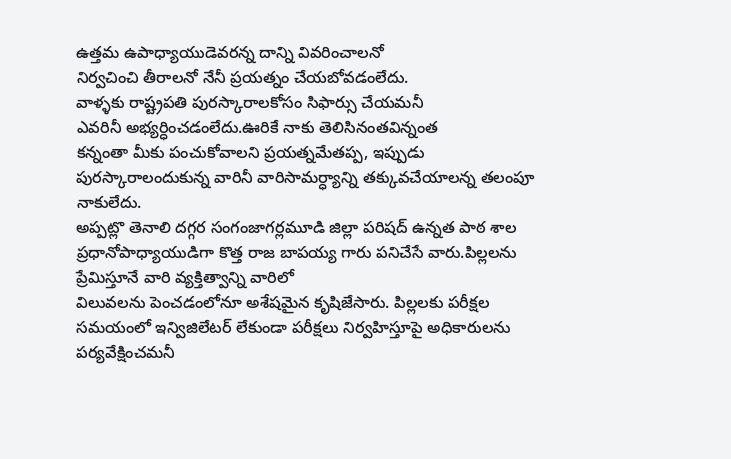ఉత్తమ ఉపాధ్యాయుడెవరన్న దాన్ని వివరించాలనో
నిర్వచించి తీరాలనో నేనీ ప్రయత్నం చేయబోవడంలేదు.
వాళ్ళకు రాష్ట్రపతి పురస్కారాలకోసం సిఫార్సు చేయమనీ
ఎవరినీ అభ్యర్ధించడంలేదు.ఊరికే నాకు తెలిసినంతవిన్నంత
కన్నంతా మీకు పంచుకోవాలని ప్రయత్నమేతప్ప, ఇప్పుడు పురస్కారాలందుకున్న వారినీ వారిసామర్ధ్యాన్ని తక్కువచేయాలన్న తలంపూ నాకులేదు.
అప్పట్లొ తెనాలి దగ్గర సంగంజాగర్లమూడి జిల్లా పరిషద్ ఉన్నత పాఠ శాల ప్రధానోపాధ్యాయుడిగా కొత్త రాజ బాపయ్య గారు పనిచేసే వారు.పిల్లలను ప్రేమిస్తూనే వారి వ్యక్తిత్వాన్ని వారిలో
విలువలను పెంచడంలోనూ అశేషమైన కృషిజేసారు. పిల్లలకు పరీక్షల సమయంలో ఇన్విజిలేటర్ లేకుండా పరీక్షలు నిర్వహిస్తూపై అధికారులను పర్యవేక్షించమనీ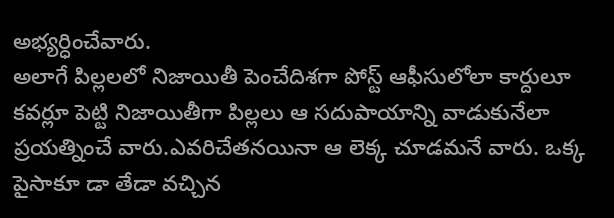అభ్యర్ధించేవారు.
అలాగే పిల్లలలో నిజాయితీ పెంచేదిశగా పోస్ట్ ఆఫీసులోలా కార్దులూ కవర్లూ పెట్టి నిజాయితీగా పిల్లలు ఆ సదుపాయాన్ని వాడుకునేలా ప్రయత్నించే వారు.ఎవరిచేతనయినా ఆ లెక్క చూడమనే వారు. ఒక్క పైసాకూ డా తేడా వచ్చిన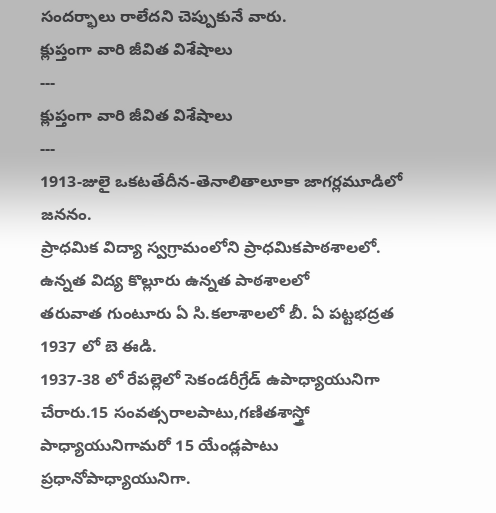సందర్భాలు రాలేదని చెప్పుకునే వారు.
క్లుప్తంగా వారి జీవిత విశేషాలు
---
క్లుప్తంగా వారి జీవిత విశేషాలు
---
1913-జులై ఒకటతేదీన-తెనాలితాలూకా జాగర్లమూడిలో జననం.
ప్రాధమిక విద్యా స్వగ్రామంలోని ప్రాధమికపాఠశాలలో.
ఉన్నత విద్య కొల్లూరు ఉన్నత పాఠశాలలో
తరువాత గుంటూరు ఏ సి.కలాశాలలో బీ. ఏ పట్టభద్రత
1937 లో బె ఈడి.
1937-38 లో రేపల్లెలో సెకండరీగ్రేడ్ ఉపాధ్యాయునిగా చేరారు.15 సంవత్సరాలపాటు,గణితశాస్త్రో పాధ్యాయునిగామరో 15 యేండ్లపాటు ప్రధానోపాధ్యాయునిగా.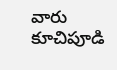వారు కూచిపూడి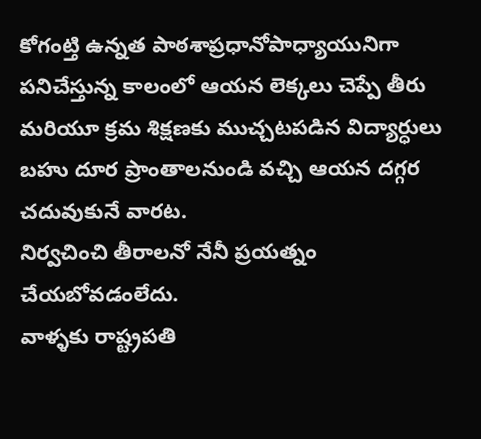కోగంట్తి ఉన్నత పాఠశాప్రధానోపాధ్యాయునిగా పనిచేస్తున్న కాలంలో ఆయన లెక్కలు చెప్పే తీరు మరియూ క్రమ శిక్షణకు ముచ్చటపడిన విద్యార్ధులు బహు దూర ప్రాంతాలనుండి వచ్చి ఆయన దగ్గర చదువుకునే వారట.
నిర్వచించి తీరాలనో నేనీ ప్రయత్నం చేయబోవడంలేదు.
వాళ్ళకు రాష్ట్రపతి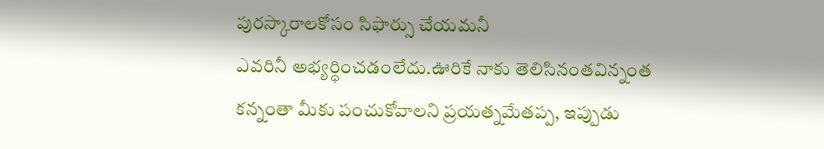పురస్కారాలకోసం సిఫార్సు చేయమనీ
ఎవరినీ అభ్యర్ధించడంలేదు.ఊరికే నాకు తెలిసినంతవిన్నంత
కన్నంతా మీకు పంచుకోవాలని ప్రయత్నమేతప్ప, ఇప్పుడు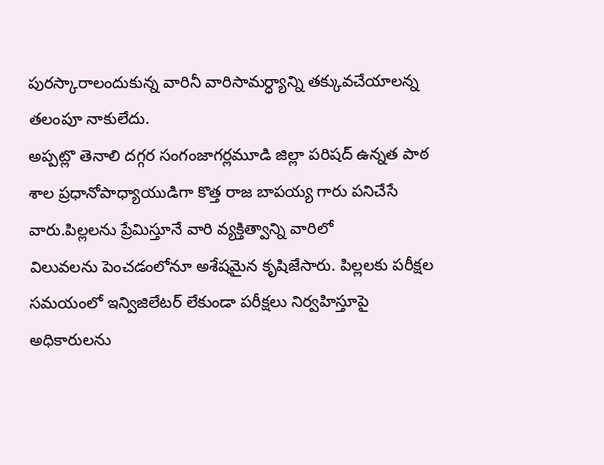పురస్కారాలందుకున్న వారినీ వారిసామర్ధ్యాన్ని తక్కువచేయాలన్న తలంపూ నాకులేదు.
అప్పట్లొ తెనాలి దగ్గర సంగంజాగర్లమూడి జిల్లా పరిషద్ ఉన్నత పాఠ శాల ప్రధానోపాధ్యాయుడిగా కొత్త రాజ బాపయ్య గారు పనిచేసే వారు.పిల్లలను ప్రేమిస్తూనే వారి వ్యక్తిత్వాన్ని వారిలో
విలువలను పెంచడంలోనూ అశేషమైన కృషిజేసారు. పిల్లలకు పరీక్షల సమయంలో ఇన్విజిలేటర్ లేకుండా పరీక్షలు నిర్వహిస్తూపై అధికారులను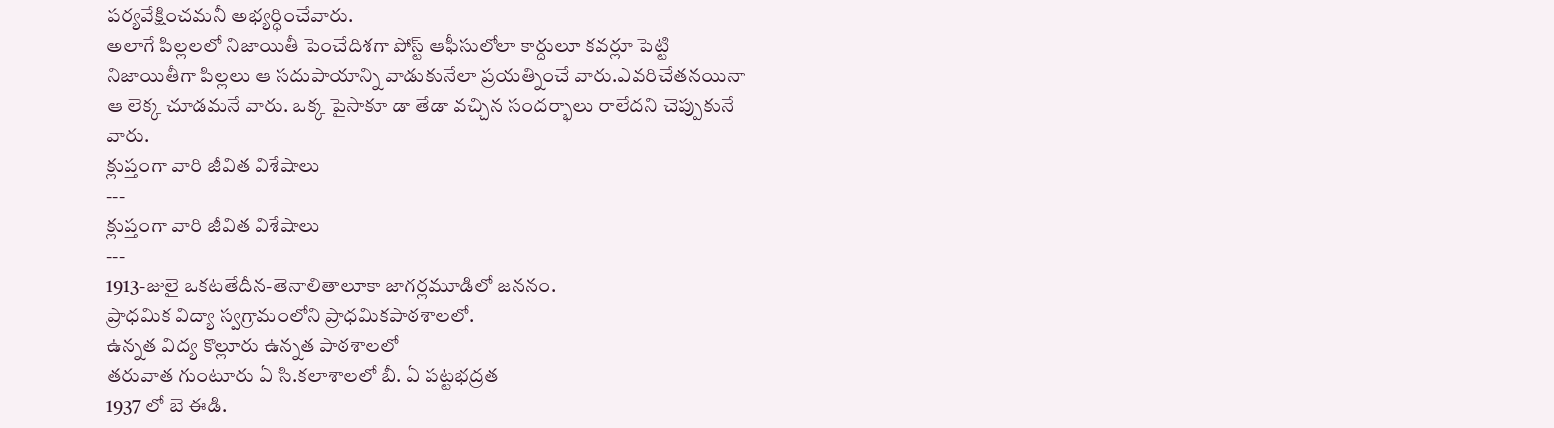పర్యవేక్షించమనీ అభ్యర్ధించేవారు.
అలాగే పిల్లలలో నిజాయితీ పెంచేదిశగా పోస్ట్ ఆఫీసులోలా కార్దులూ కవర్లూ పెట్టి నిజాయితీగా పిల్లలు ఆ సదుపాయాన్ని వాడుకునేలా ప్రయత్నించే వారు.ఎవరిచేతనయినా ఆ లెక్క చూడమనే వారు. ఒక్క పైసాకూ డా తేడా వచ్చిన సందర్భాలు రాలేదని చెప్పుకునే వారు.
క్లుప్తంగా వారి జీవిత విశేషాలు
---
క్లుప్తంగా వారి జీవిత విశేషాలు
---
1913-జులై ఒకటతేదీన-తెనాలితాలూకా జాగర్లమూడిలో జననం.
ప్రాధమిక విద్యా స్వగ్రామంలోని ప్రాధమికపాఠశాలలో.
ఉన్నత విద్య కొల్లూరు ఉన్నత పాఠశాలలో
తరువాత గుంటూరు ఏ సి.కలాశాలలో బీ. ఏ పట్టభద్రత
1937 లో బె ఈడి.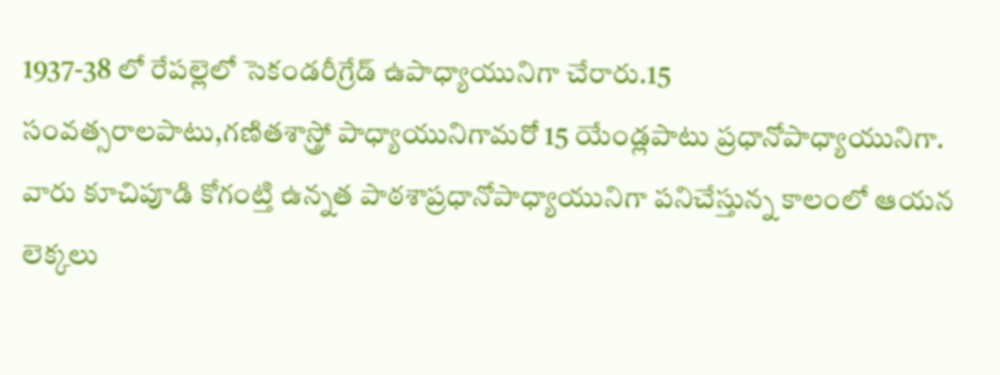1937-38 లో రేపల్లెలో సెకండరీగ్రేడ్ ఉపాధ్యాయునిగా చేరారు.15 సంవత్సరాలపాటు,గణితశాస్త్రో పాధ్యాయునిగామరో 15 యేండ్లపాటు ప్రధానోపాధ్యాయునిగా.
వారు కూచిపూడి కోగంట్తి ఉన్నత పాఠశాప్రధానోపాధ్యాయునిగా పనిచేస్తున్న కాలంలో ఆయన లెక్కలు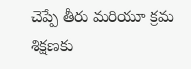చెప్పే తీరు మరియూ క్రమ శిక్షణకు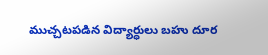ముచ్చటపడిన విద్యార్ధులు బహు దూర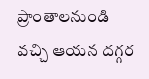ప్రాంతాలనుండి వచ్చి ఆయన దగ్గర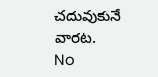చదువుకునే వారట.
No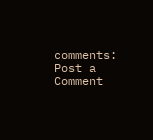comments:
Post a Comment